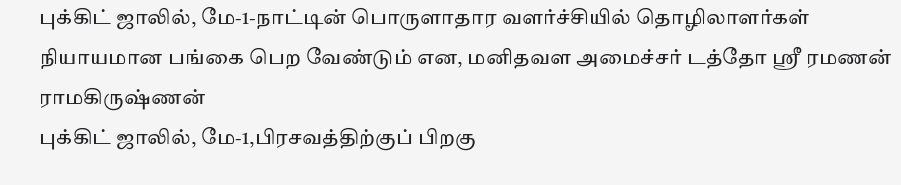புக்கிட் ஜாலில், மே-1-நாட்டின் பொருளாதார வளர்ச்சியில் தொழிலாளர்கள் நியாயமான பங்கை பெற வேண்டும் என, மனிதவள அமைச்சர் டத்தோ ஸ்ரீ ரமணன் ராமகிருஷ்ணன்
புக்கிட் ஜாலில், மே-1,பிரசவத்திற்குப் பிறகு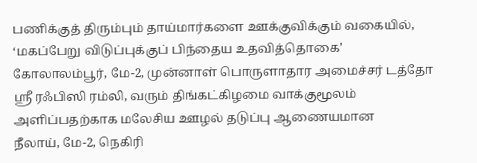பணிக்குத் திரும்பும் தாய்மார்களை ஊக்குவிக்கும் வகையில், ‘மகப்பேறு விடுப்புக்குப் பிந்தைய உதவித்தொகை’
கோலாலம்பூர், மே-2, முன்னாள் பொருளாதார அமைச்சர் டத்தோ ஸ்ரீ ரஃபிஸி ரம்லி, வரும் திங்கட்கிழமை வாக்குமூலம் அளிப்பதற்காக மலேசிய ஊழல் தடுப்பு ஆணையமான
நீலாய், மே-2, நெகிரி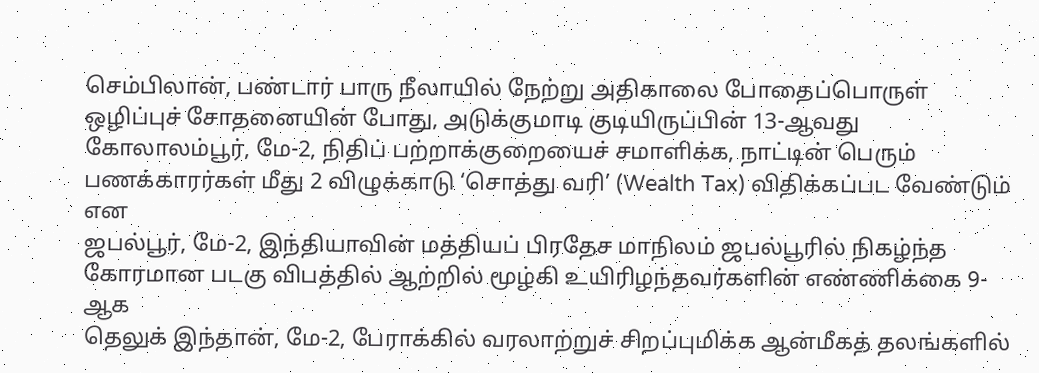செம்பிலான், பண்டார் பாரு நீலாயில் நேற்று அதிகாலை போதைப்பொருள் ஒழிப்புச் சோதனையின் போது, அடுக்குமாடி குடியிருப்பின் 13-ஆவது
கோலாலம்பூர், மே-2, நிதிப் பற்றாக்குறையைச் சமாளிக்க, நாட்டின் பெரும் பணக்காரர்கள் மீது 2 விழுக்காடு ‘சொத்து வரி’ (Wealth Tax) விதிக்கப்பட வேண்டும் என
ஜபல்பூர், மே-2, இந்தியாவின் மத்தியப் பிரதேச மாநிலம் ஜபல்பூரில் நிகழ்ந்த கோரமான படகு விபத்தில் ஆற்றில் மூழ்கி உயிரிழந்தவர்களின் எண்ணிக்கை 9-ஆக
தெலுக் இந்தான், மே-2, பேராக்கில் வரலாற்றுச் சிறப்புமிக்க ஆன்மீகத் தலங்களில்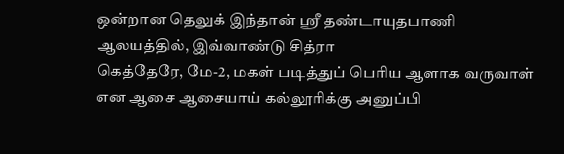ஒன்றான தெலுக் இந்தான் ஸ்ரீ தண்டாயுதபாணி ஆலயத்தில், இவ்வாண்டு சித்ரா
கெத்தேரே, மே-2, மகள் படித்துப் பெரிய ஆளாக வருவாள் என ஆசை ஆசையாய் கல்லூரிக்கு அனுப்பி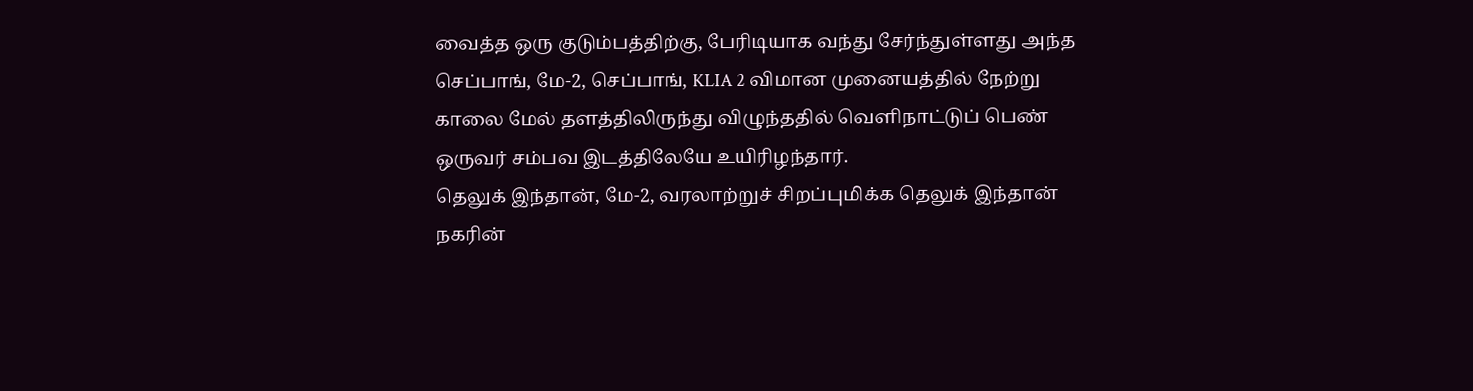வைத்த ஒரு குடும்பத்திற்கு, பேரிடியாக வந்து சேர்ந்துள்ளது அந்த
செப்பாங், மே-2, செப்பாங், KLIA 2 விமான முனையத்தில் நேற்று காலை மேல் தளத்திலிருந்து விழுந்ததில் வெளிநாட்டுப் பெண் ஒருவர் சம்பவ இடத்திலேயே உயிரிழந்தார்.
தெலுக் இந்தான், மே-2, வரலாற்றுச் சிறப்புமிக்க தெலுக் இந்தான் நகரின்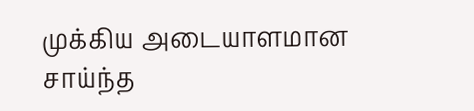முக்கிய அடையாளமான சாய்ந்த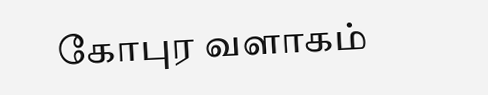கோபுர வளாகம்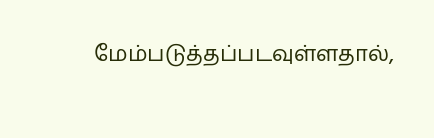மேம்படுத்தப்படவுள்ளதால்,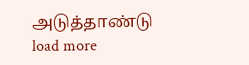அடுத்தாண்டு
load more